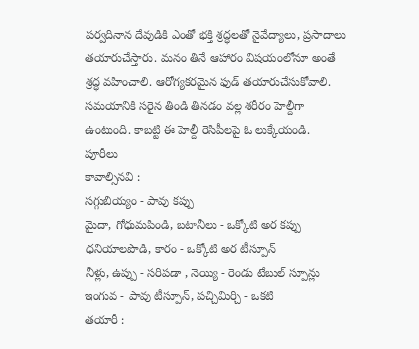పర్వదినాన దేవుడికి ఎంతో భక్తి శ్రద్ధలతో నైవేద్యాలు, ప్రసాదాలు తయారుచేస్తారు. మనం తినే ఆహారం విషయంలోనూ అంతే శ్రద్ధ వహించాలి. ఆరోగ్యకరమైన ఫుడ్ తయారుచేసుకోవాలి. సమయానికి సరైన తిండి తినడం వల్ల శరీరం హెల్దీగా ఉంటుంది. కాబట్టి ఈ హెల్దీ రెసిపీలపై ఓ లుక్కేయండి.
పూరీలు
కావాల్సినవి :
సగ్గుబియ్యం - పావు కప్పు
మైదా, గోధుమపిండి, బటానీలు - ఒక్కోటి అర కప్పు
ధనియాలపొడి, కారం - ఒక్కోటి అర టీస్పూన్
నీళ్లు, ఉప్పు - సరిపడా , నెయ్యి - రెండు టేబుల్ స్పూన్లు
ఇంగువ - పావు టీస్పూన్, పచ్చిమిర్చి - ఒకటి
తయారీ :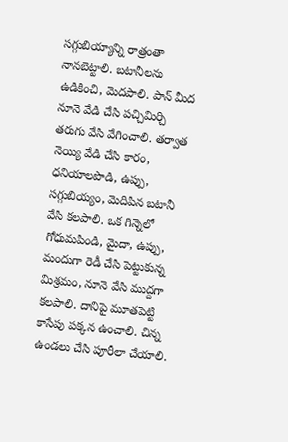సగ్గుబియ్యాన్ని రాత్రంతా నానబెట్టాలి. బటానీలను ఉడికించి, మెదపాలి. పాన్ మీద నూనె వేడి చేసి పచ్చిమిర్చి తరుగు వేసి వేగించాలి. తర్వాత నెయ్యి వేడి చేసి కారం, ధనియాలపొడి, ఉప్పు, సగ్గుబియ్యం, మెదిపిన బటానీ వేసి కలపాలి. ఒక గిన్నెలో గోధుమపిండి, మైదా, ఉప్పు, మందుగా రెడీ చేసి పెట్టుకున్న మిశ్రమం, నూనె వేసి ముద్దగా కలపాలి. దానిపై మూతపెట్టి కాసేపు పక్కన ఉంచాలి. చిన్న ఉండలు చేసి పూరీలా చేయాలి.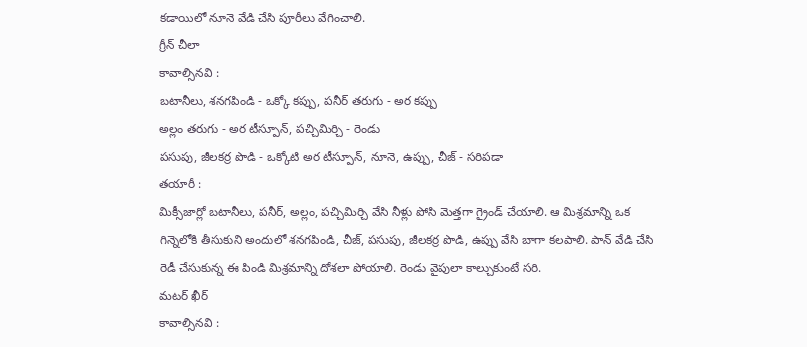కడాయిలో నూనె వేడి చేసి పూరీలు వేగించాలి.
గ్రీన్ చీలా
కావాల్సినవి :
బటానీలు, శనగపిండి - ఒక్కో కప్పు, పనీర్ తరుగు - అర కప్పు
అల్లం తరుగు - అర టీస్పూన్, పచ్చిమిర్చి - రెండు
పసుపు, జీలకర్ర పొడి - ఒక్కోటి అర టీస్పూన్, నూనె, ఉప్పు, చీజ్ - సరిపడా
తయారీ :
మిక్సీజార్లో బటానీలు, పనీర్, అల్లం, పచ్చిమిర్చి వేసి నీళ్లు పోసి మెత్తగా గ్రైండ్ చేయాలి. ఆ మిశ్రమాన్ని ఒక గిన్నెలోకి తీసుకుని అందులో శనగపిండి, చీజ్, పసుపు, జీలకర్ర పొడి, ఉప్పు వేసి బాగా కలపాలి. పాన్ వేడి చేసి రెడీ చేసుకున్న ఈ పిండి మిశ్రమాన్ని దోశలా పోయాలి. రెండు వైపులా కాల్చుకుంటే సరి.
మటర్ ఖీర్
కావాల్సినవి :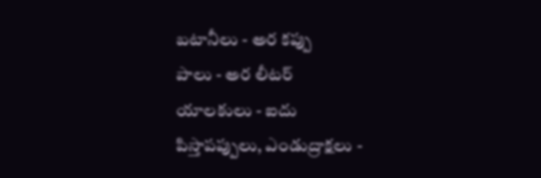బటానీలు - అర కప్పు
పాలు - అర లీటర్
యాలకులు - ఐదు
పిస్తాపప్పులు, ఎండుద్రాక్షలు -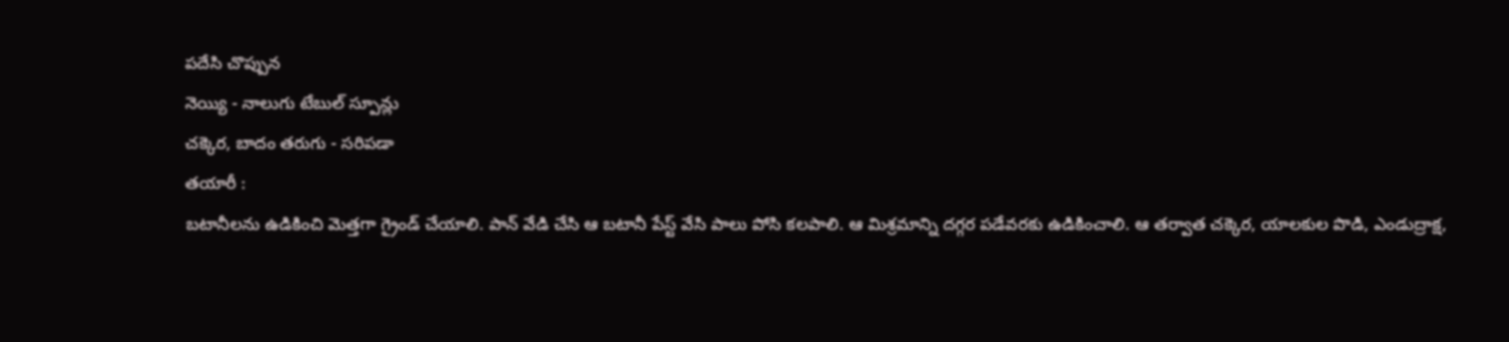పదేసి చొప్పున
నెయ్యి - నాలుగు టేబుల్ స్పూన్లు
చక్కెర, బాదం తరుగు - సరిపడా
తయారీ :
బటానీలను ఉడికించి మెత్తగా గ్రైండ్ చేయాలి. పాన్ వేడి చేసి ఆ బటానీ పేస్ట్ వేసి పాలు పోసి కలపాలి. ఆ మిశ్రమాన్ని దగ్గర పడేవరకు ఉడికించాలి. ఆ తర్వాత చక్కెర, యాలకుల పొడి, ఎండుద్రాక్ష,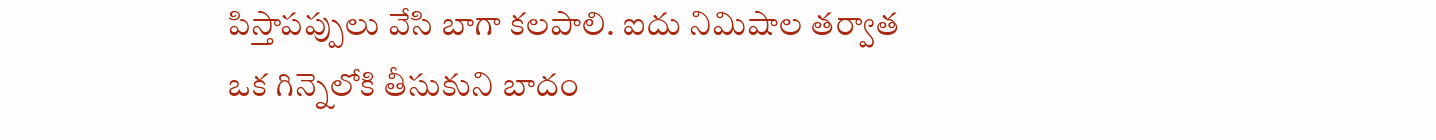పిస్తాపప్పులు వేసి బాగా కలపాలి. ఐదు నిమిషాల తర్వాత ఒక గిన్నెలోకి తీసుకుని బాదం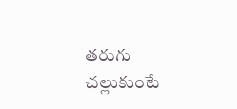తరుగు చల్లుకుంటే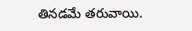తినడమే తరువాయి.